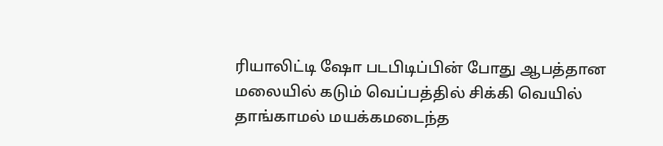ரியாலிட்டி ஷோ படபிடிப்பின் போது ஆபத்தான மலையில் கடும் வெப்பத்தில் சிக்கி வெயில் தாங்காமல் மயக்கமடைந்த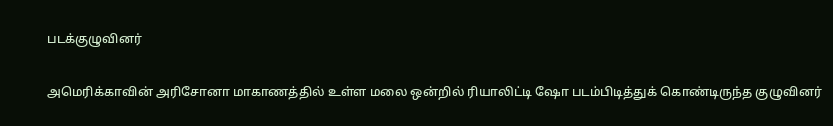படக்குழுவினர்

அமெரிக்காவின் அரிசோனா மாகாணத்தில் உள்ள மலை ஒன்றில் ரியாலிட்டி ஷோ படம்பிடித்துக் கொண்டிருந்த குழுவினர்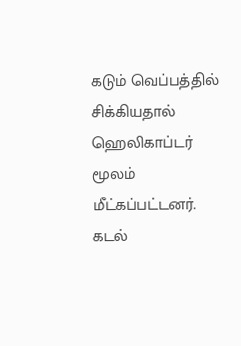கடும் வெப்பத்தில் சிக்கியதால் ஹெலிகாப்டர் மூலம் மீட்கப்பட்டனர். கடல்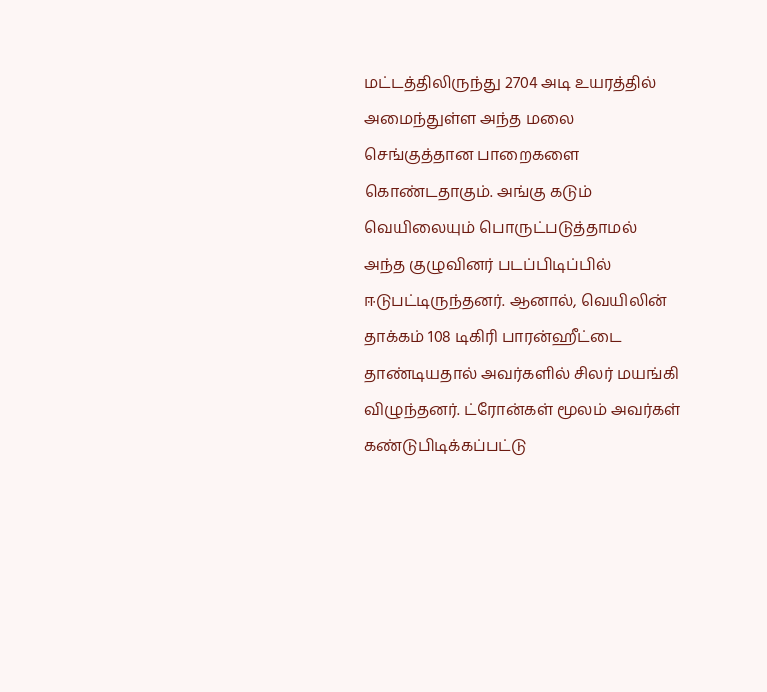மட்டத்திலிருந்து 2704 அடி உயரத்தில் அமைந்துள்ள அந்த மலை செங்குத்தான பாறைகளை கொண்டதாகும். அங்கு கடும் வெயிலையும் பொருட்படுத்தாமல் அந்த குழுவினர் படப்பிடிப்பில் ஈடுபட்டிருந்தனர். ஆனால், வெயிலின் தாக்கம் 108 டிகிரி பாரன்ஹீட்டை தாண்டியதால் அவர்களில் சிலர் மயங்கி விழுந்தனர். ட்ரோன்கள் மூலம் அவர்கள் கண்டுபிடிக்கப்பட்டு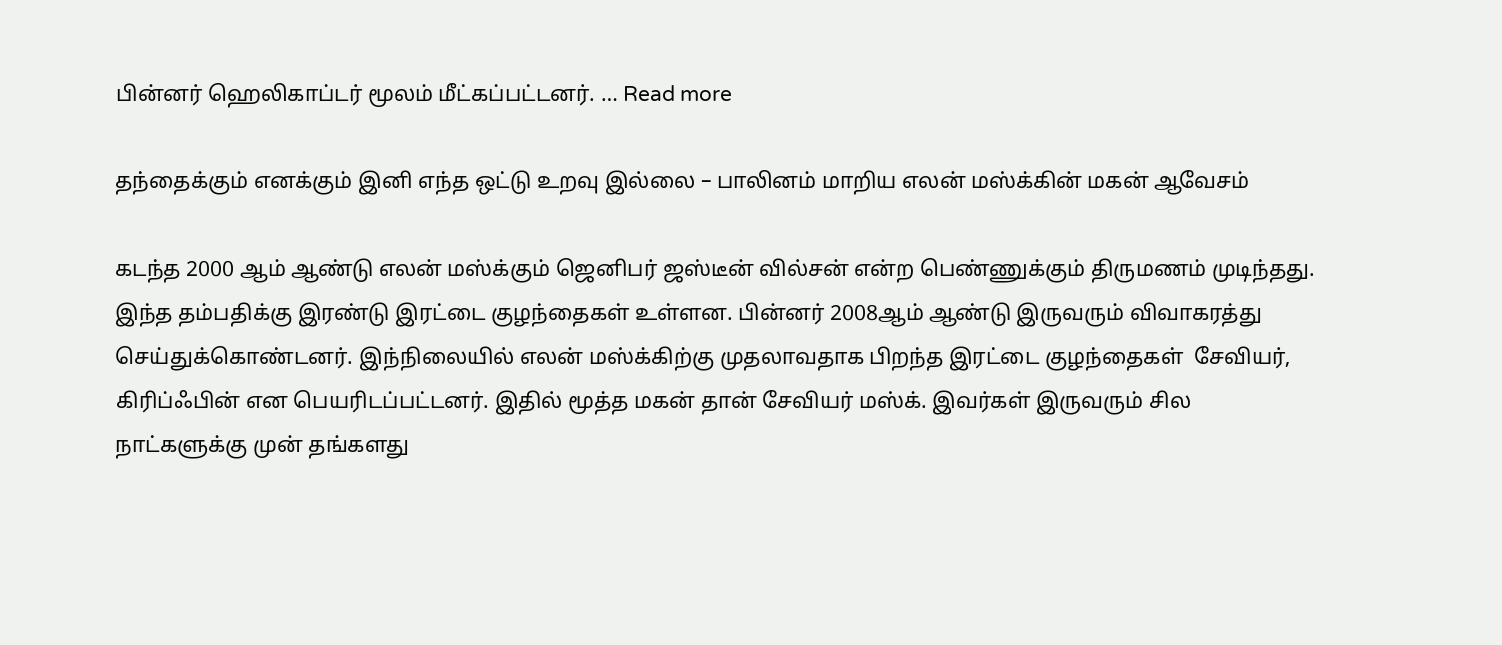பின்னர் ஹெலிகாப்டர் மூலம் மீட்கப்பட்டனர். … Read more

தந்தைக்கும் எனக்கும் இனி எந்த ஒட்டு உறவு இல்லை – பாலினம் மாறிய எலன் மஸ்க்கின் மகன் ஆவேசம்

கடந்த 2000 ஆம் ஆண்டு எலன் மஸ்க்கும் ஜெனிபர் ஜஸ்டீன் வில்சன் என்ற பெண்ணுக்கும் திருமணம் முடிந்தது. இந்த தம்பதிக்கு இரண்டு இரட்டை குழந்தைகள் உள்ளன. பின்னர் 2008ஆம் ஆண்டு இருவரும் விவாகரத்து செய்துக்கொண்டனர். இந்நிலையில் எலன் மஸ்க்கிற்கு முதலாவதாக பிறந்த இரட்டை குழந்தைகள்  சேவியர், கிரிப்ஃபின் என பெயரிடப்பட்டனர். இதில் மூத்த மகன் தான் சேவியர் மஸ்க். இவர்கள் இருவரும் சில நாட்களுக்கு முன் தங்களது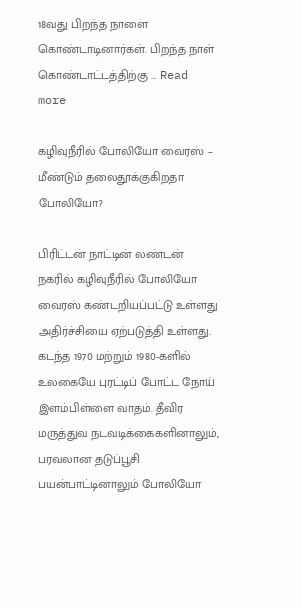18வது பிறந்த நாளை கொண்டாடினார்கள். பிறந்த நாள் கொண்டாட்டத்திற்கு … Read more

கழிவுநீரில் போலியோ வைரஸ் – மீண்டும் தலைதூக்குகிறதா போலியோ?

பிரிட்டன் நாட்டின் லண்டன் நகரில் கழிவுநீரில் போலியோ வைரஸ் கண்டறியப்பட்டு உள்ளது அதிர்ச்சியை ஏற்படுத்தி உள்ளது. கடந்த 1970 மற்றும் 1980-களில் உலகையே புரட்டிப் போட்ட நோய் இளம்பிள்ளை வாதம். தீவிர மருத்துவ நடவடிக்கைகளினாலும், பரவலான தடுப்பூசி பயன்பாட்டினாலும் போலியோ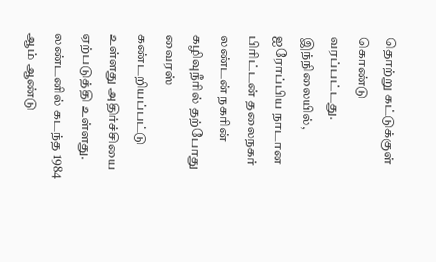தொற்று கட்டுக்குள் கொண்டு வரப்பட்டது. இந்நிலையில், ஐரோப்பிய நாடான பிரிட்டன் தலைநகர் லண்டன் நகரின் கழிவுநீரில் தற்போது வைரஸ் கண்டறியப்பட்டு உள்ளது அதிர்ச்சியை ஏற்படுத்தி உள்ளது. லண்டனில் கடந்த 1984 ஆம் ஆண்டு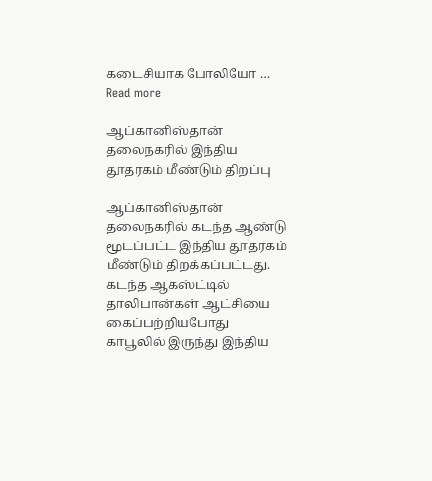கடைசியாக போலியோ … Read more

ஆப்கானிஸ்தான் தலைநகரில் இந்திய தூதரகம் மீண்டும் திறப்பு

ஆப்கானிஸ்தான் தலைநகரில் கடந்த ஆண்டு மூடப்பட்ட இந்திய தூதரகம் மீண்டும் திறக்கப்பட்டது. கடந்த ஆகஸ்ட்டில் தாலிபான்கள் ஆட்சியை கைப்பற்றியபோது காபூலில் இருந்து இந்திய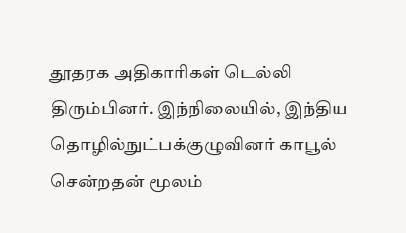தூதரக அதிகாரிகள் டெல்லி திரும்பினர். இந்நிலையில், இந்திய தொழில்நுட்பக்குழுவினர் காபூல் சென்றதன் மூலம்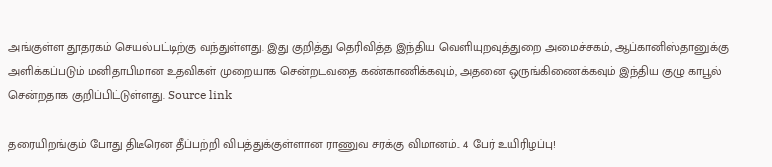அங்குள்ள தூதரகம் செயல்பட்டிற்கு வந்துள்ளது. இது குறித்து தெரிவித்த இந்திய வெளியுறவுத்துறை அமைச்சகம், ஆப்கானிஸ்தானுக்கு அளிக்கப்படும் மனிதாபிமான உதவிகள் முறையாக சென்றடவதை கண்காணிக்கவும், அதனை ஒருங்கிணைக்கவும் இந்திய குழு காபூல் சென்றதாக குறிப்பிட்டுள்ளது. Source link

தரையிறங்கும் போது திடீரென தீப்பற்றி விபத்துக்குள்ளான ராணுவ சரக்கு விமானம்.. 4 பேர் உயிரிழப்பு!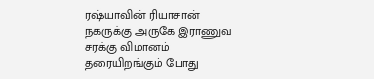ரஷ்யாவின் ரியாசான் நகருக்கு அருகே இராணுவ சரக்கு விமானம் தரையிறங்கும் போது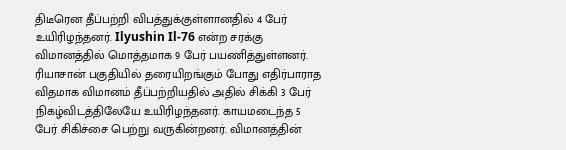திடீரென தீப்பற்றி விபத்துக்குள்ளானதில் 4 பேர் உயிரிழந்தனர். Ilyushin Il-76 என்ற சரக்கு விமானத்தில் மொத்தமாக 9 பேர் பயணித்துள்ளனர். ரியாசான் பகுதியில் தரையிறங்கும் போது எதிர்பாராத விதமாக விமானம் தீப்பற்றியதில் அதில் சிக்கி 3 பேர் நிகழ்விடத்திலேயே உயிரிழந்தனர். காயமடைந்த 5 பேர் சிகிச்சை பெற்று வருகின்றனர். விமானத்தின்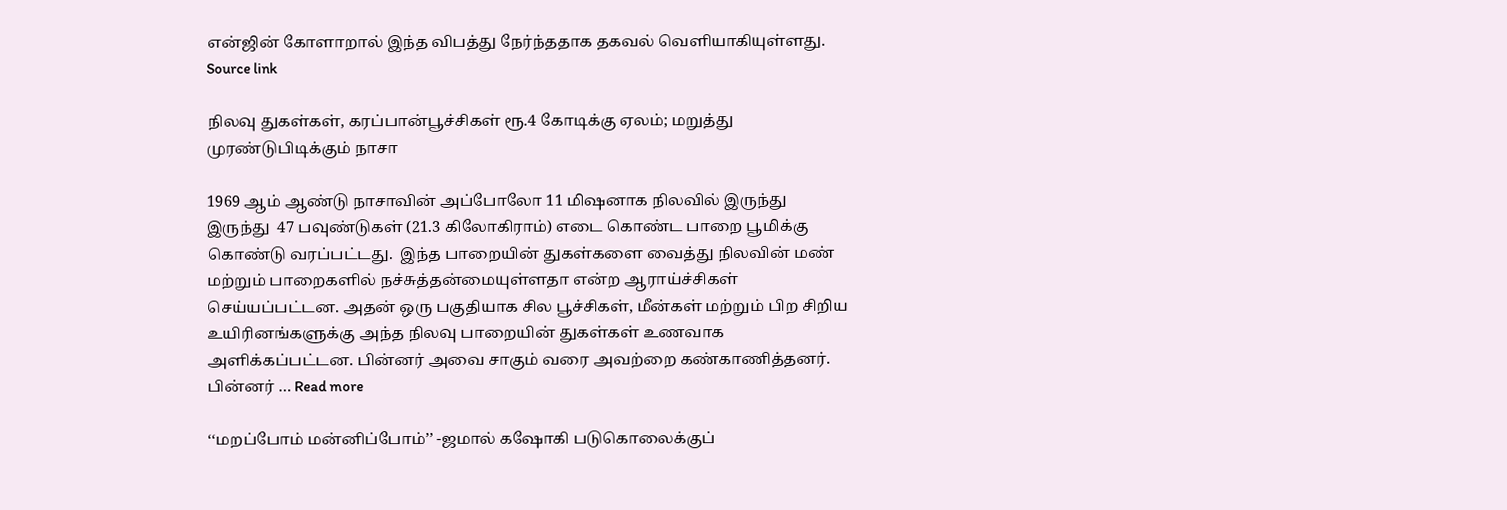என்ஜின் கோளாறால் இந்த விபத்து நேர்ந்ததாக தகவல் வெளியாகியுள்ளது. Source link

நிலவு துகள்கள், கரப்பான்பூச்சிகள் ரூ.4 கோடிக்கு ஏலம்; மறுத்து முரண்டுபிடிக்கும் நாசா

1969 ஆம் ஆண்டு நாசாவின் அப்போலோ 11 மிஷனாக நிலவில் இருந்து  இருந்து  47 பவுண்டுகள் (21.3 கிலோகிராம்) எடை கொண்ட பாறை பூமிக்கு கொண்டு வரப்பட்டது.  இந்த பாறையின் துகள்களை வைத்து நிலவின் மண் மற்றும் பாறைகளில் நச்சுத்தன்மையுள்ளதா என்ற ஆராய்ச்சிகள் செய்யப்பட்டன. அதன் ஒரு பகுதியாக சில பூச்சிகள், மீன்கள் மற்றும் பிற சிறிய உயிரினங்களுக்கு அந்த நிலவு பாறையின் துகள்கள் உணவாக அளிக்கப்பட்டன. பின்னர் அவை சாகும் வரை அவற்றை கண்காணித்தனர்.  பின்னர் … Read more

‘‘மறப்போம் மன்னிப்போம்’’ -ஜமால் கஷோகி படுகொலைக்குப்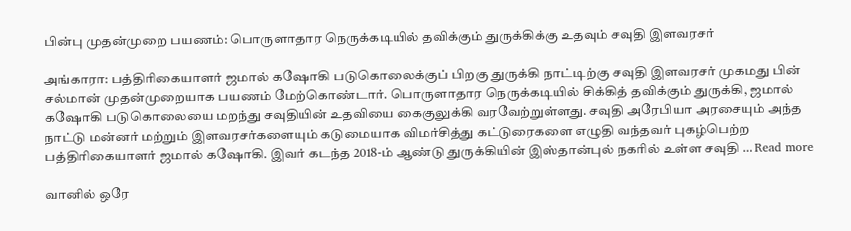பின்பு முதன்முறை பயணம்: பொருளாதார நெருக்கடியில் தவிக்கும் துருக்கிக்கு உதவும் சவுதி இளவரசர்

அங்காரா: பத்திரிகையாளர் ஜமால் கஷோகி படுகொலைக்குப் பிறகு துருக்கி நாட்டிற்கு சவுதி இளவரசர் முகமது பின் சல்மான் முதன்முறையாக பயணம் மேற்கொண்டார். பொருளாதார நெருக்கடியில் சிக்கித் தவிக்கும் துருக்கி, ஜமால் கஷோகி படுகொலையை மறந்து சவுதியின் உதவியை கைகுலுக்கி வரவேற்றுள்ளது. சவுதி அரேபியா அரசையும் அந்த நாட்டு மன்னர் மற்றும் இளவரசர்களையும் கடுமையாக விமர்சித்து கட்டுரைகளை எழுதி வந்தவர் புகழ்பெற்ற பத்திரிகையாளர் ஜமால் கஷோகி. இவர் கடந்த 2018-ம் ஆண்டு துருக்கியின் இஸ்தான்புல் நகரில் உள்ள சவுதி … Read more

வானில் ஒரே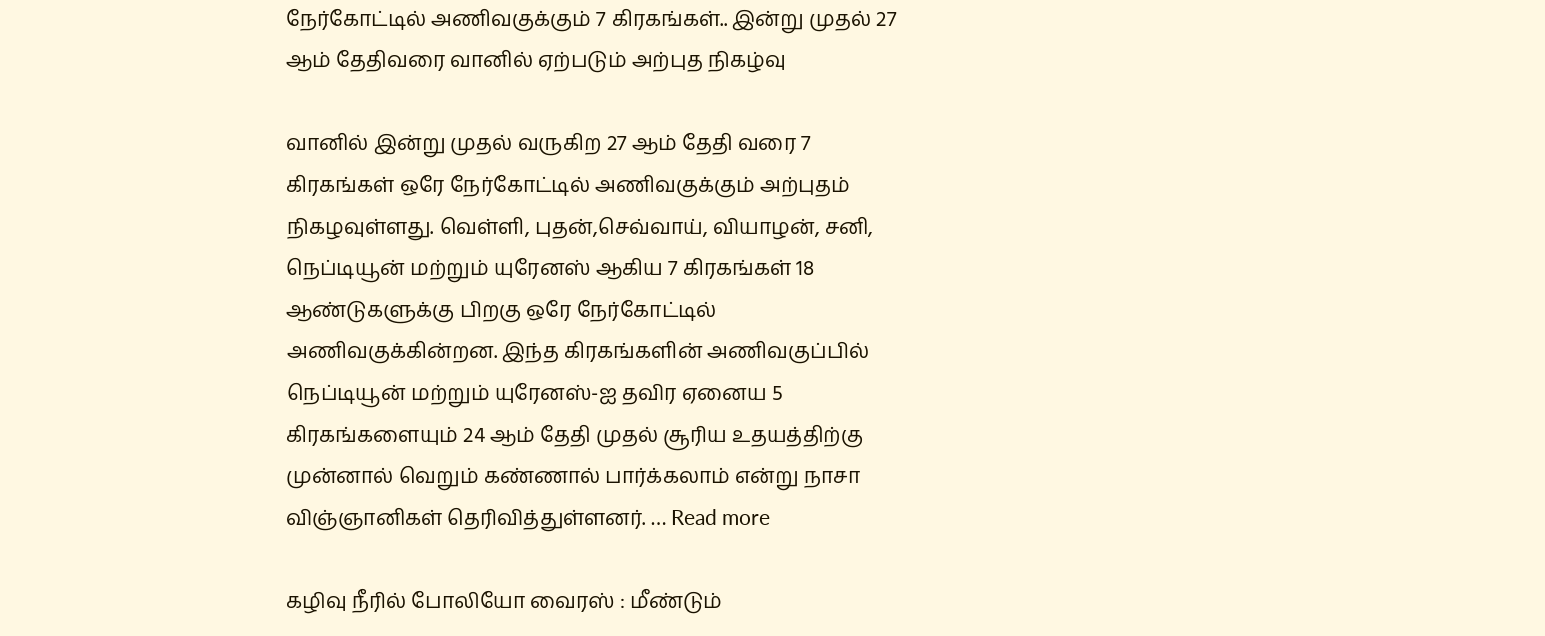நேர்கோட்டில் அணிவகுக்கும் 7 கிரகங்கள்.. இன்று முதல் 27 ஆம் தேதிவரை வானில் ஏற்படும் அற்புத நிகழ்வு

வானில் இன்று முதல் வருகிற 27 ஆம் தேதி வரை 7 கிரகங்கள் ஒரே நேர்கோட்டில் அணிவகுக்கும் அற்புதம் நிகழவுள்ளது. வெள்ளி, புதன்,செவ்வாய், வியாழன், சனி, நெப்டியூன் மற்றும் யுரேனஸ் ஆகிய 7 கிரகங்கள் 18 ஆண்டுகளுக்கு பிறகு ஒரே நேர்கோட்டில் அணிவகுக்கின்றன. இந்த கிரகங்களின் அணிவகுப்பில் நெப்டியூன் மற்றும் யுரேனஸ்-ஐ தவிர ஏனைய 5 கிரகங்களையும் 24 ஆம் தேதி முதல் சூரிய உதயத்திற்கு முன்னால் வெறும் கண்ணால் பார்க்கலாம் என்று நாசா விஞ்ஞானிகள் தெரிவித்துள்ளனர். … Read more

கழிவு நீரில் போலியோ வைரஸ் : மீண்டும்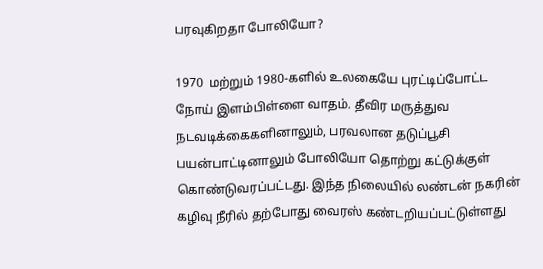பரவுகிறதா போலியோ?

1970  மற்றும் 1980-களில் உலகையே புரட்டிப்போட்ட நோய் இளம்பிள்ளை வாதம். தீவிர மருத்துவ நடவடிக்கைகளினாலும், பரவலான தடுப்பூசி பயன்பாட்டினாலும் போலியோ தொற்று கட்டுக்குள் கொண்டுவரப்பட்டது. இந்த நிலையில் லண்டன் நகரின் கழிவு நீரில் தற்போது வைரஸ் கண்டறியப்பட்டுள்ளது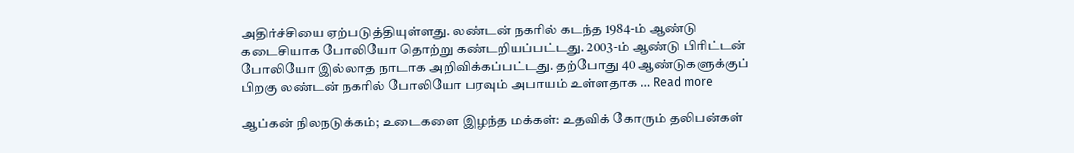அதிர்ச்சியை ஏற்படுத்தியுள்ளது. லண்டன் நகரில் கடந்த 1984-ம் ஆண்டு கடைசியாக போலியோ தொற்று கண்டறியப்பட்டது. 2003-ம் ஆண்டு பிரிட்டன் போலியோ இல்லாத நாடாக அறிவிக்கப்பட்டது. தற்போது 40 ஆண்டுகளுக்குப் பிறகு லண்டன் நகரில் போலியோ பரவும் அபாயம் உள்ளதாக … Read more

ஆப்கன் நிலநடுக்கம்; உடைகளை இழந்த மக்கள்: உதவிக் கோரும் தலிபன்கள்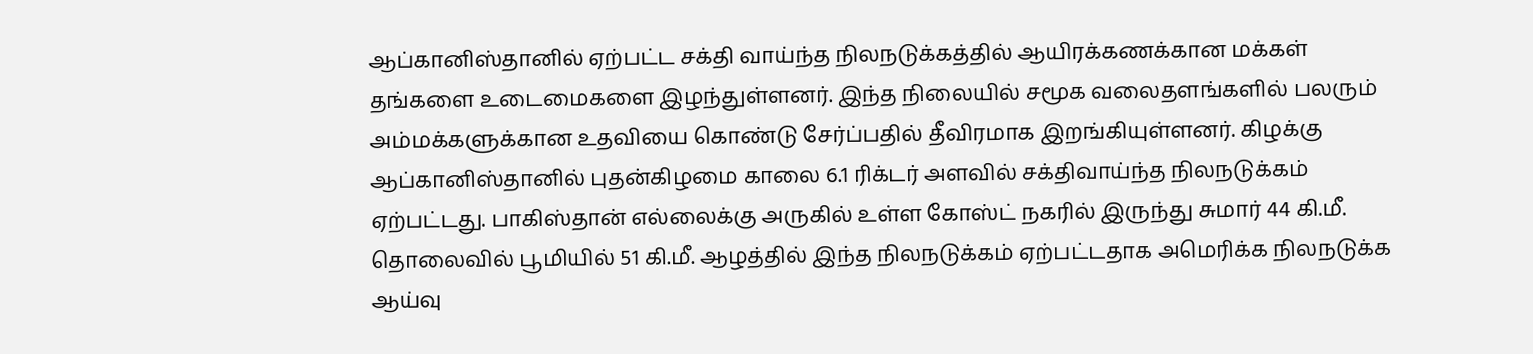ஆப்கானிஸ்தானில் ஏற்பட்ட சக்தி வாய்ந்த நிலநடுக்கத்தில் ஆயிரக்கணக்கான மக்கள் தங்களை உடைமைகளை இழந்துள்ளனர். இந்த நிலையில் சமூக வலைதளங்களில் பலரும் அம்மக்களுக்கான உதவியை கொண்டு சேர்ப்பதில் தீவிரமாக இறங்கியுள்ளனர். கிழக்கு ஆப்கானிஸ்தானில் புதன்கிழமை காலை 6.1 ரிக்டர் அளவில் சக்திவாய்ந்த நிலநடுக்கம் ஏற்பட்டது. பாகிஸ்தான் எல்லைக்கு அருகில் உள்ள கோஸ்ட் நகரில் இருந்து சுமார் 44 கி.மீ. தொலைவில் பூமியில் 51 கி.மீ. ஆழத்தில் இந்த நிலநடுக்கம் ஏற்பட்டதாக அமெரிக்க நிலநடுக்க ஆய்வு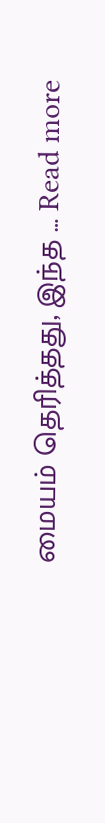மையம் தெரித்தது, இந்த … Read more